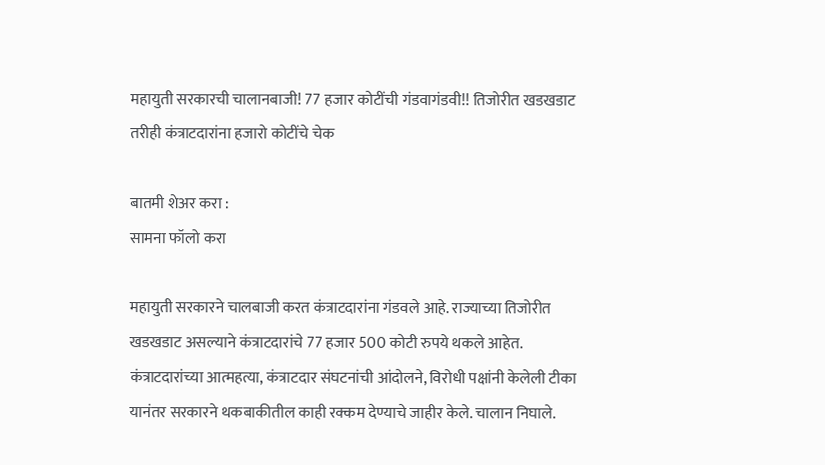महायुती सरकारची चालानबाजी! 77 हजार कोटींची गंडवागंडवी!! तिजोरीत खडखडाट तरीही कंत्राटदारांना हजारो कोटींचे चेक

बातमी शेअर करा :
सामना फॉलो करा

महायुती सरकारने चालबाजी करत कंत्राटदारांना गंडवले आहे. राज्याच्या तिजोरीत खडखडाट असल्याने कंत्राटदारांचे 77 हजार 500 कोटी रुपये थकले आहेत. कंत्राटदारांच्या आत्महत्या, कंत्राटदार संघटनांची आंदोलने, विरोधी पक्षांनी केलेली टीका यानंतर सरकारने थकबाकीतील काही रक्कम देण्याचे जाहीर केले. चालान निघाले.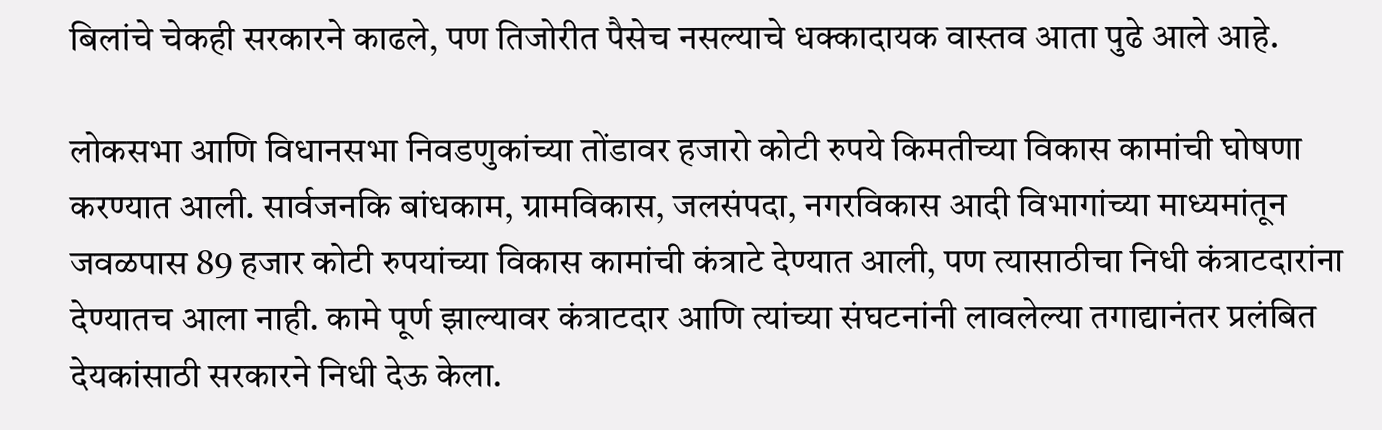बिलांचे चेकही सरकारने काढले, पण तिजोरीत पैसेच नसल्याचे धक्कादायक वास्तव आता पुढे आले आहे.

लोकसभा आणि विधानसभा निवडणुकांच्या तोंडावर हजारो कोटी रुपये किमतीच्या विकास कामांची घोषणा करण्यात आली. सार्वजनकि बांधकाम, ग्रामविकास, जलसंपदा, नगरविकास आदी विभागांच्या माध्यमांतून जवळपास 89 हजार कोटी रुपयांच्या विकास कामांची कंत्राटे देण्यात आली, पण त्यासाठीचा निधी कंत्राटदारांना देण्यातच आला नाही. कामे पूर्ण झाल्यावर कंत्राटदार आणि त्यांच्या संघटनांनी लावलेल्या तगाद्यानंतर प्रलंबित देयकांसाठी सरकारने निधी देऊ केला.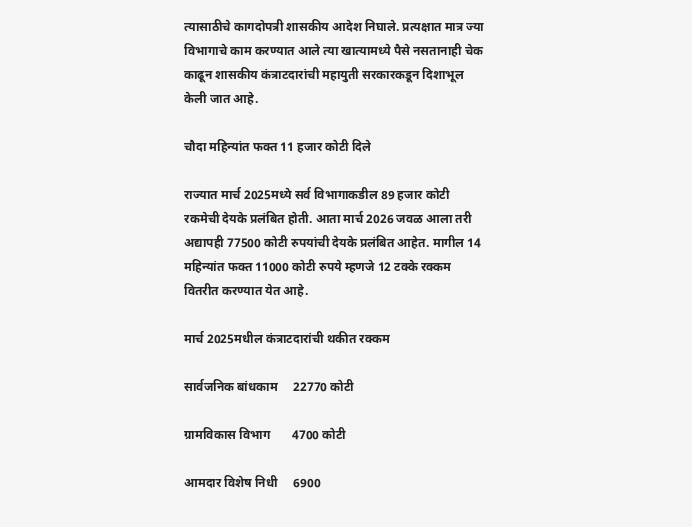त्यासाठीचे कागदोपत्री शासकीय आदेश निघाले. प्रत्यक्षात मात्र ज्या विभागाचे काम करण्यात आले त्या खात्यामध्ये पैसे नसतानाही चेक काढून शासकीय कंत्राटदारांची महायुती सरकारकडून दिशाभूल केली जात आहे.

चौदा महिन्यांत फक्त 11 हजार कोटी दिले

राज्यात मार्च 2025मध्ये सर्व विभागाकडील 89 हजार कोटी रकमेची देयके प्रलंबित होती. आता मार्च 2026 जवळ आला तरी अद्यापही 77500 कोटी रुपयांची देयके प्रलंबित आहेत. मागील 14 महिन्यांत फक्त 11000 कोटी रुपये म्हणजे 12 टक्के रक्कम वितरीत करण्यात येत आहे.

मार्च 2025मधील कंत्राटदारांची थकीत रक्कम

सार्वजनिक बांधकाम     22770 कोटी

ग्रामविकास विभाग       4700 कोटी

आमदार विशेष निधी     6900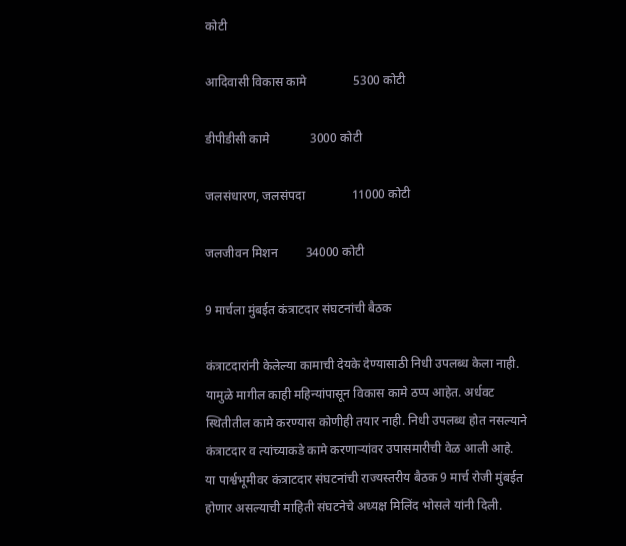कोटी

आदिवासी विकास कामे               5300 कोटी

डीपीडीसी कामे             3000 कोटी

जलसंधारण, जलसंपदा               11000 कोटी

जलजीवन मिशन         34000 कोटी

9 मार्चला मुंबईत कंत्राटदार संघटनांची बैठक

कंत्राटदारांनी केलेल्या कामाची देयके देण्यासाठी निधी उपलब्ध केला नाही. यामुळे मागील काही महिन्यांपासून विकास कामे ठप्प आहेत. अर्धवट स्थितीतील कामे करण्यास कोणीही तयार नाही. निधी उपलब्ध होत नसल्याने कंत्राटदार व त्यांच्याकडे कामे करणाऱ्यांवर उपासमारीची वेळ आली आहे. या पार्श्वभूमीवर कंत्राटदार संघटनांची राज्यस्तरीय बैठक 9 मार्च रोजी मुंबईत होणार असल्याची माहिती संघटनेचे अध्यक्ष मिलिंद भोसले यांनी दिली.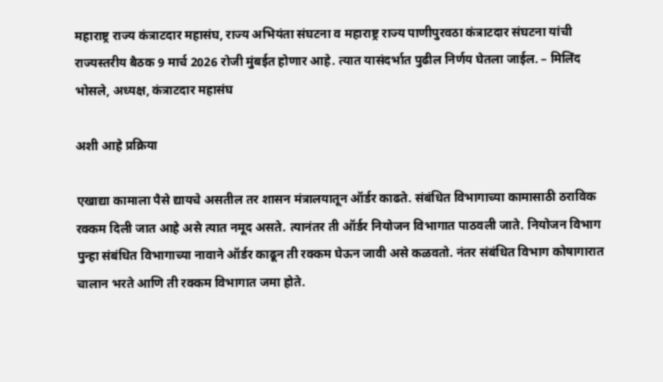महाराष्ट्र राज्य कंत्राटदार महासंघ, राज्य अभियंता संघटना व महाराष्ट्र राज्य पाणीपुरवठा कंत्राटदार संघटना यांची राज्यस्तरीय बैठक 9 मार्च 2026 रोजी मुंबईत होणार आहे. त्यात यासंदर्भात पुढील निर्णय घेतला जाईल. – मिलिंद भोसले, अध्यक्ष, कंत्राटदार महासंघ

अशी आहे प्रक्रिया

एखाद्या कामाला पैसे द्यायचे असतील तर शासन मंत्रालयातून ऑर्डर काढते. संबंधित विभागाच्या कामासाठी ठराविक रक्कम दिली जात आहे असे त्यात नमूद असते. त्यानंतर ती ऑर्डर नियोजन विभागात पाठवली जाते. नियोजन विभाग पुन्हा संबंधित विभागाच्या नावाने ऑर्डर काढून ती रक्कम घेऊन जावी असे कळवतो. नंतर संबंधित विभाग कोषागारात चालान भरते आणि ती रक्कम विभागात जमा होते.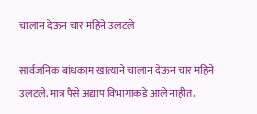चालान देऊन चार महिने उलटले

सार्वजनिक बांधकाम खात्याने चालान देऊन चार महिने उलटले. मात्र पैसे अद्याप विभागाकडे आले नाहीत.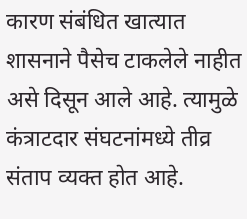कारण संबंधित खात्यात शासनाने पैसेच टाकलेले नाहीत असे दिसून आले आहे. त्यामुळे कंत्राटदार संघटनांमध्ये तीव्र संताप व्यक्त होत आहे.